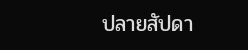ปลายสัปดา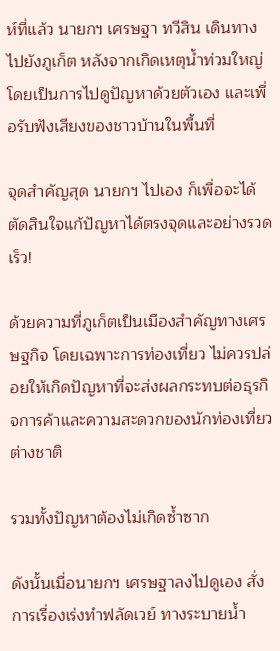ห์ที่แล้ว นายกฯ เศรษฐา ทวีสิน เดินทางไปยังภูเก็ต หลังจากเกิดเหตุน้ำท่วมใหญ่ โดยเป็นการไปดูปัญหาด้วยตัวเอง และเพื่อรับฟังเสียงของชาวบ้านในพื้นที่

จุดสำคัญสุด นายกฯ ไปเอง ก็เพื่อจะได้ตัดสินใจแก้ปัญหาได้ตรงจุดและอย่างรวดเร็ว!

ด้วยความที่ภูเก็ตเป็นเมืองสำคัญทางเศรษฐกิจ โดยเฉพาะการท่องเที่ยว ไม่ควรปล่อยให้เกิดปัญหาที่จะส่งผลกระทบต่อธุรกิจการค้าและความสะดวกของนักท่องเที่ยวต่างชาติ

รวมทั้งปัญหาต้องไม่เกิดซ้ำซาก

ดังนั้นเมื่อนายกฯ เศรษฐาลงไปดูเอง สั่งการเรื่องเร่งทำฟลัดเวย์ ทางระบายน้ำ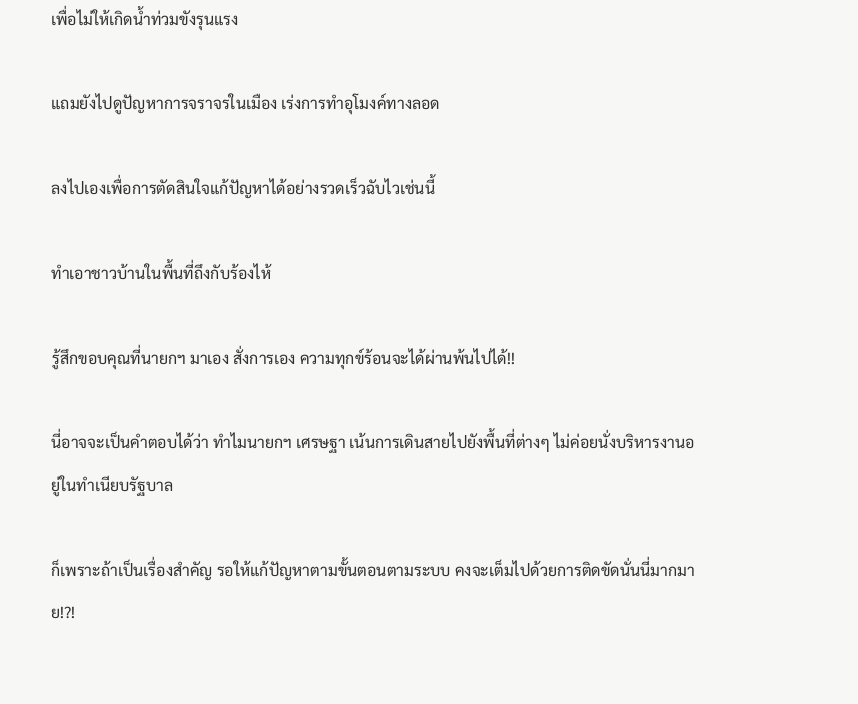เพื่อไม่ให้เกิดน้ำท่วมขังรุนแรง

แถมยังไปดูปัญหาการจราจรในเมือง เร่งการทำอุโมงค์ทางลอด

ลงไปเองเพื่อการตัดสินใจแก้ปัญหาได้อย่างรวดเร็วฉับไวเช่นนี้

ทำเอาชาวบ้านในพื้นที่ถึงกับร้องไห้

รู้สึกขอบคุณที่นายกฯ มาเอง สั่งการเอง ความทุกข์ร้อนจะได้ผ่านพ้นไปได้!!

นี่อาจจะเป็นคำตอบได้ว่า ทำไมนายกฯ เศรษฐา เน้นการเดินสายไปยังพื้นที่ต่างๆ ไม่ค่อยนั่งบริหารงานอยู่ในทำเนียบรัฐบาล

ก็เพราะถ้าเป็นเรื่องสำคัญ รอให้แก้ปัญหาตามขั้นตอนตามระบบ คงจะเต็มไปด้วยการติดขัดนั่นนี่มากมาย!?!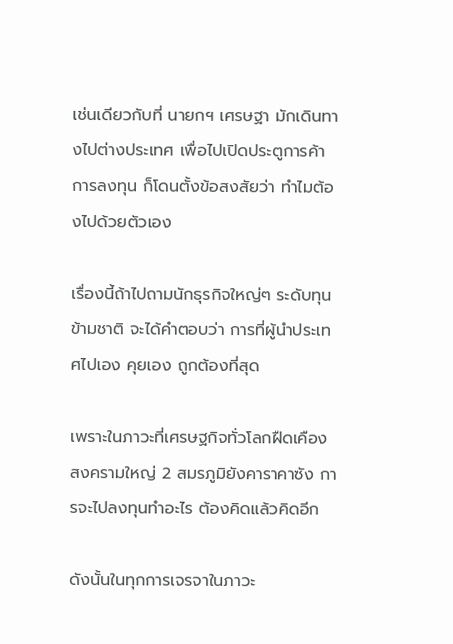เช่นเดียวกับที่ นายกฯ เศรษฐา มักเดินทางไปต่างประเทศ เพื่อไปเปิดประตูการค้าการลงทุน ก็โดนตั้งข้อสงสัยว่า ทำไมต้องไปด้วยตัวเอง

เรื่องนี้ถ้าไปถามนักธุรกิจใหญ่ๆ ระดับทุนข้ามชาติ จะได้คำตอบว่า การที่ผู้นำประเทศไปเอง คุยเอง ถูกต้องที่สุด

เพราะในภาวะที่เศรษฐกิจทั่วโลกฝืดเคือง สงครามใหญ่ 2 สมรภูมิยังคาราคาซัง การจะไปลงทุนทำอะไร ต้องคิดแล้วคิดอีก

ดังนั้นในทุกการเจรจาในภาวะ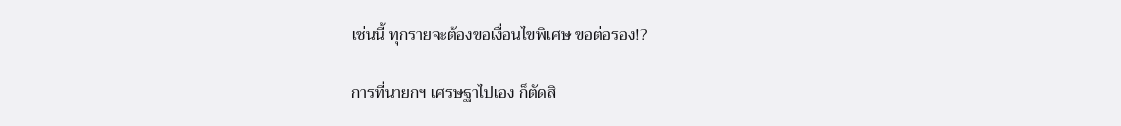เช่นนี้ ทุกรายจะต้องขอเงื่อนไขพิเศษ ขอต่อรอง!?

การที่นายกฯ เศรษฐาไปเอง ก็ตัดสิ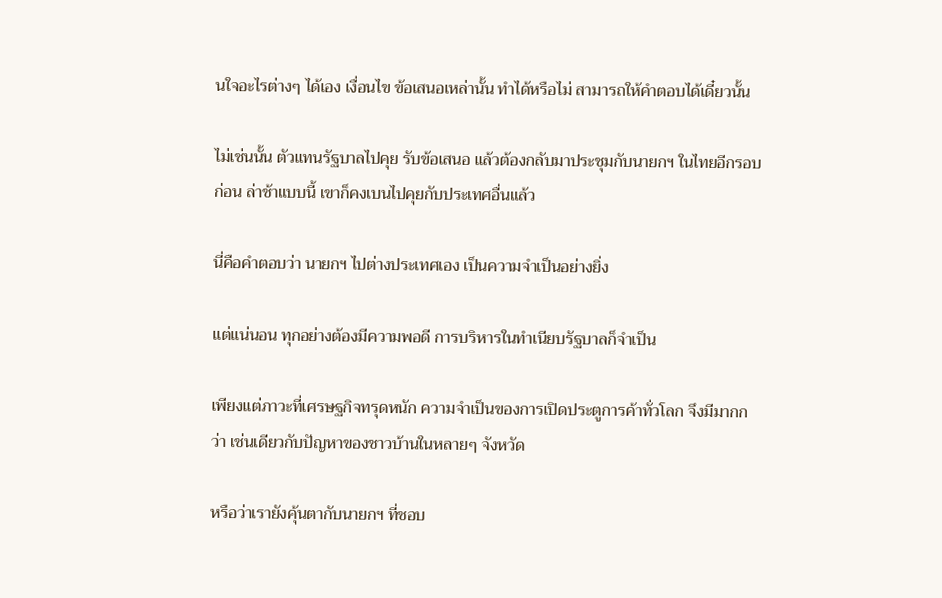นใจอะไรต่างๆ ได้เอง เงื่อนไข ข้อเสนอเหล่านั้น ทำได้หรือไม่ สามารถให้คำตอบได้เดี๋ยวนั้น

ไม่เช่นนั้น ตัวแทนรัฐบาลไปคุย รับข้อเสนอ แล้วต้องกลับมาประชุมกับนายกฯ ในไทยอีกรอบก่อน ล่าช้าแบบนี้ เขาก็คงเบนไปคุยกับประเทศอื่นแล้ว

นี่คือคำตอบว่า นายกฯ ไปต่างประเทศเอง เป็นความจำเป็นอย่างยิ่ง

แต่แน่นอน ทุกอย่างต้องมีความพอดี การบริหารในทำเนียบรัฐบาลก็จำเป็น

เพียงแต่ภาวะที่เศรษฐกิจทรุดหนัก ความจำเป็นของการเปิดประตูการค้าทั่วโลก จึงมีมากกว่า เช่นเดียวกับปัญหาของชาวบ้านในหลายๆ จังหวัด

หรือว่าเรายังคุ้นตากับนายกฯ ที่ชอบ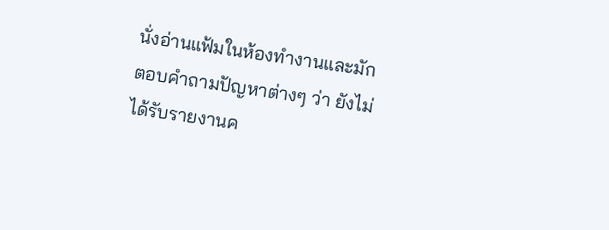นั่งอ่านแฟ้มในห้องทำงานและมักตอบคำถามปัญหาต่างๆ ว่า ยังไม่ได้รับรายงานค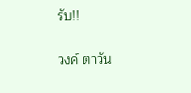รับ!!

วงค์ ตาวัน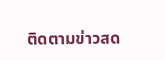ติดตามข่าวสด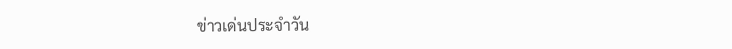ข่าวเด่นประจำวัน